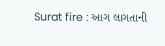Surat fire : આગ લાગતાની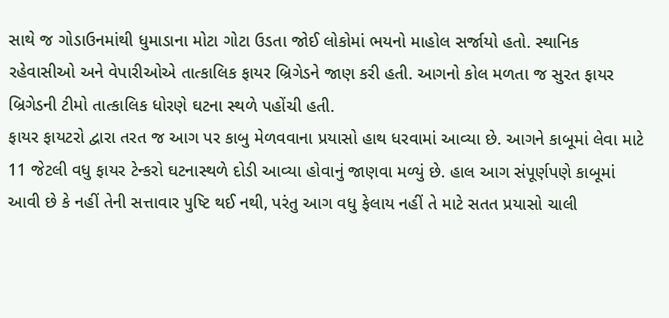સાથે જ ગોડાઉનમાંથી ધુમાડાના મોટા ગોટા ઉડતા જોઈ લોકોમાં ભયનો માહોલ સર્જાયો હતો. સ્થાનિક રહેવાસીઓ અને વેપારીઓએ તાત્કાલિક ફાયર બ્રિગેડને જાણ કરી હતી. આગનો કોલ મળતા જ સુરત ફાયર બ્રિગેડની ટીમો તાત્કાલિક ધોરણે ઘટના સ્થળે પહોંચી હતી.
ફાયર ફાયટરો દ્વારા તરત જ આગ પર કાબુ મેળવવાના પ્રયાસો હાથ ધરવામાં આવ્યા છે. આગને કાબૂમાં લેવા માટે 11 જેટલી વધુ ફાયર ટેન્કરો ઘટનાસ્થળે દોડી આવ્યા હોવાનું જાણવા મળ્યું છે. હાલ આગ સંપૂર્ણપણે કાબૂમાં આવી છે કે નહીં તેની સત્તાવાર પુષ્ટિ થઈ નથી, પરંતુ આગ વધુ ફેલાય નહીં તે માટે સતત પ્રયાસો ચાલી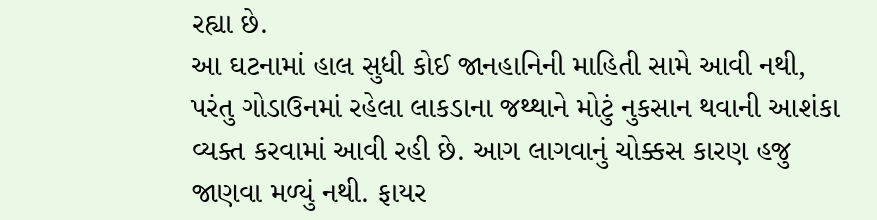રહ્યા છે.
આ ઘટનામાં હાલ સુધી કોઈ જાનહાનિની માહિતી સામે આવી નથી, પરંતુ ગોડાઉનમાં રહેલા લાકડાના જથ્થાને મોટું નુકસાન થવાની આશંકા વ્યક્ત કરવામાં આવી રહી છે. આગ લાગવાનું ચોક્કસ કારણ હજુ જાણવા મળ્યું નથી. ફાયર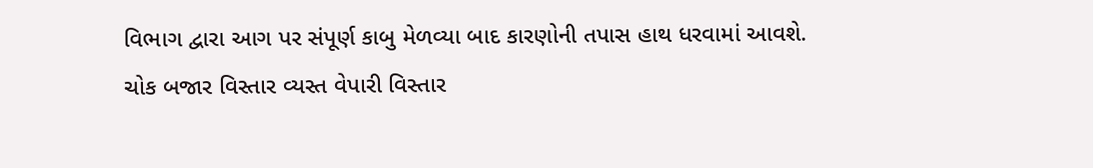વિભાગ દ્વારા આગ પર સંપૂર્ણ કાબુ મેળવ્યા બાદ કારણોની તપાસ હાથ ધરવામાં આવશે.
ચોક બજાર વિસ્તાર વ્યસ્ત વેપારી વિસ્તાર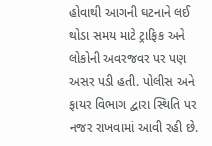હોવાથી આગની ઘટનાને લઈ થોડા સમય માટે ટ્રાફિક અને લોકોની અવરજવર પર પણ અસર પડી હતી. પોલીસ અને ફાયર વિભાગ દ્વારા સ્થિતિ પર નજર રાખવામાં આવી રહી છે.